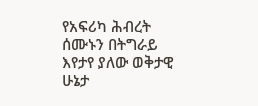የአፍሪካ ሕብረት ሰሙኑን በትግራይ እየታየ ያለው ወቅታዊ ሁኔታ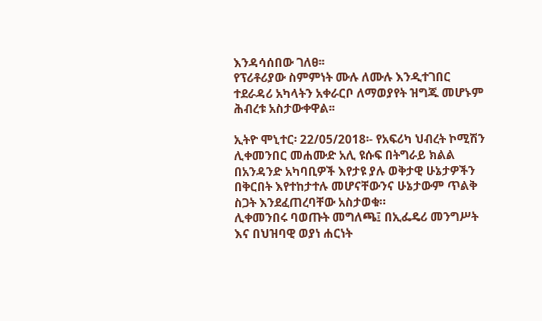እንዳሳሰበው ገለፀ፡፡
የፕሪቶሪያው ስምምነት ሙሉ ለሙሉ እንዲተገበር ተደራዳሪ አካላትን አቀራርቦ ለማወያየት ዝግጁ መሆኑም ሕብረቱ አስታውቀዋል፡፡

ኢትዮ ሞኒተር፡ 22/05/2018፡- የአፍሪካ ህብረት ኮሚሽን ሊቀመንበር መሐሙድ አሊ ዩሱፍ በትግራይ ክልል በአንዳንድ አካባቢዎች እየታዩ ያሉ ወቅታዊ ሁኔታዎችን በቅርበት እየተከታተሉ መሆናቸውንና ሁኔታውም ጥልቅ ስጋት እንደፈጠረባቸው አስታወቁ።
ሊቀመንበሩ ባወጡት መግለጫ፤ በኢፌዴሪ መንግሥት እና በህዝባዊ ወያነ ሐርነት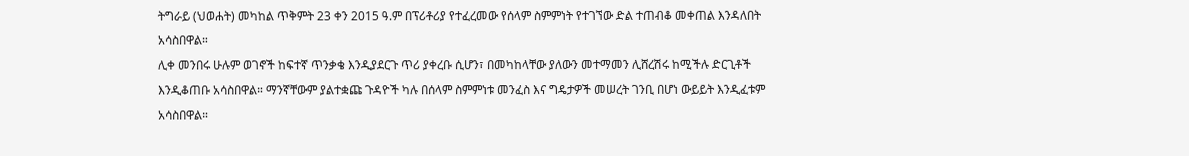ትግራይ (ህወሐት) መካከል ጥቅምት 23 ቀን 2015 ዓ.ም በፕሪቶሪያ የተፈረመው የሰላም ስምምነት የተገኘው ድል ተጠብቆ መቀጠል እንዳለበት አሳስበዋል።
ሊቀ መንበሩ ሁሉም ወገኖች ከፍተኛ ጥንቃቄ እንዲያደርጉ ጥሪ ያቀረቡ ሲሆን፣ በመካከላቸው ያለውን መተማመን ሊሸረሽሩ ከሚችሉ ድርጊቶች እንዲቆጠቡ አሳስበዋል። ማንኛቸውም ያልተቋጩ ጉዳዮች ካሉ በሰላም ስምምነቱ መንፈስ እና ግዴታዎች መሠረት ገንቢ በሆነ ውይይት እንዲፈቱም አሳስበዋል።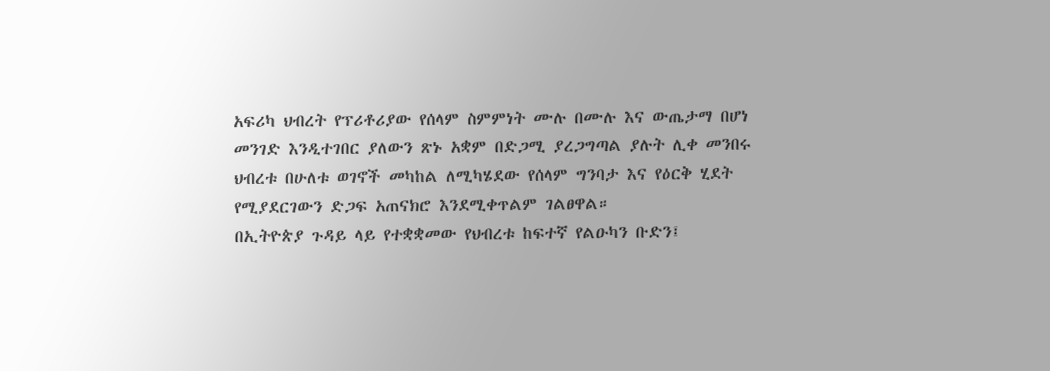አፍሪካ ህብረት የፕሪቶሪያው የሰላም ስምምነት ሙሉ በሙሉ እና ውጤታማ በሆነ መንገድ እንዲተገበር ያለውን ጽኑ አቋም በድጋሚ ያረጋግጣል ያሉት ሊቀ መንበሩ ህብረቱ በሁለቱ ወገኖች መካከል ለሚካሄደው የሰላም ግንባታ እና የዕርቅ ሂደት የሚያደርገውን ድጋፍ አጠናክሮ እንደሚቀጥልም ገልፀዋል።
በኢትዮጵያ ጉዳይ ላይ የተቋቋመው የህብረቱ ከፍተኛ የልዑካን ቡድን፤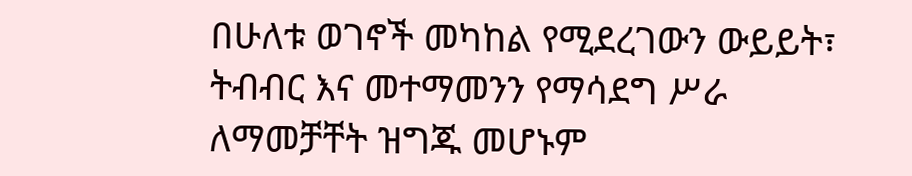በሁለቱ ወገኖች መካከል የሚደረገውን ውይይት፣ ትብብር እና መተማመንን የማሳደግ ሥራ ለማመቻቸት ዝግጁ መሆኑም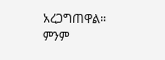አረጋግጠዋል።
ምንም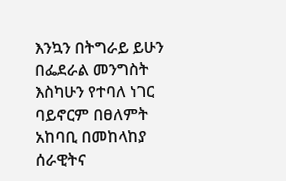እንኳን በትግራይ ይሁን በፌደራል መንግስት እስካሁን የተባለ ነገር ባይኖርም በፀለምት አከባቢ በመከላከያ ሰራዊትና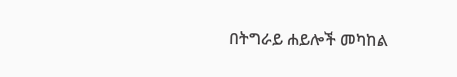በትግራይ ሐይሎች መካከል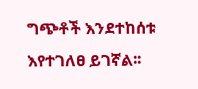ግጭቶች እንደተከሰቱ እየተገለፀ ይገኛል፡፡